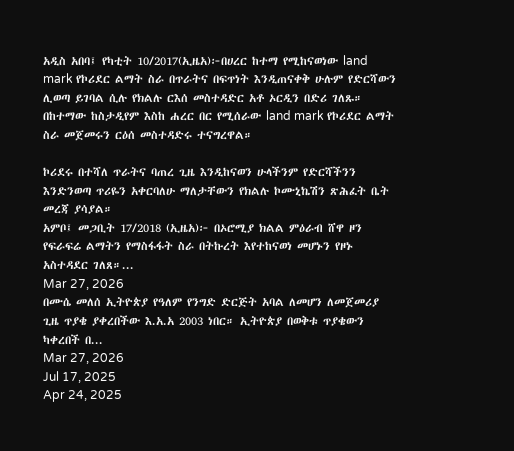አዲስ አበባ፤ የካቲት 10/2017(ኢዜአ)፦በሀረር ከተማ የሚከናወነው land mark የኮሪደር ልማት ስራ በጥራትና በፍጥነት እንዲጠናቀቅ ሁሉም የድርሻውን ሊወጣ ይገባል ሲሉ የክልሉ ርእሰ መስተዳድር አቶ ኦርዲን በድሪ ገለጹ።
በከተማው ከስታዲየም እስከ ሐረር በር የሚሰራው land mark የኮሪደር ልማት ስራ መጀመሩን ርዕሰ መስተዳድሩ ተናግረዋል።

ኮሪደሩ በተሻለ ጥራትና ባጠረ ጊዜ እንዲከናወን ሁላችንም የድርሻችንን እንድንወጣ ጥሪዬን አቀርባለሁ ማለታቸውን የክልሉ ኮሙኒኬሽን ጽሕፈት ቤት መረጃ ያሳያል።
አምቦ፤ መጋቢት 17/2018 (ኢዜአ)፦ በኦሮሚያ ክልል ምዕራብ ሸዋ ዞን የፍራፍሬ ልማትን የማስፋፋት ስራ በትኩረት እየተከናወነ መሆኑን የዞኑ አስተዳደር ገለጸ።...
Mar 27, 2026
በሙሴ መለሰ ኢትዮጵያ የዓለም የንግድ ድርጅት አባል ለመሆን ለመጀመሪያ ጊዜ ጥያቄ ያቀረበችው እ.አ.አ 2003 ነበር። ኢትዮጵያ በወቅቱ ጥያቄውን ካቀረበች በ...
Mar 27, 2026
Jul 17, 2025
Apr 24, 2025